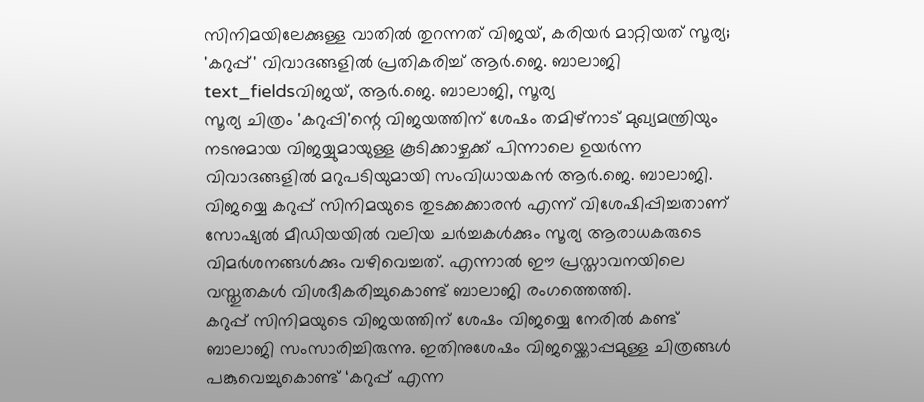സിനിമയിലേക്കുള്ള വാതിൽ തുറന്നത് വിജയ്, കരിയർ മാറ്റിയത് സൂര്യ; 'കറുപ്പ്' വിവാദങ്ങളിൽ പ്രതികരിച്ച് ആർ.ജെ. ബാലാജി
text_fieldsവിജയ്, ആർ.ജെ. ബാലാജി, സൂര്യ
സൂര്യ ചിത്രം 'കറുപ്പി'ന്റെ വിജയത്തിന് ശേഷം തമിഴ്നാട് മുഖ്യമന്ത്രിയും നടനുമായ വിജയ്യുമായുള്ള കൂടിക്കാഴ്ചക്ക് പിന്നാലെ ഉയർന്ന വിവാദങ്ങളിൽ മറുപടിയുമായി സംവിധായകൻ ആർ.ജെ. ബാലാജി. വിജയ്യെ കറുപ്പ് സിനിമയുടെ തുടക്കക്കാരൻ എന്ന് വിശേഷിപ്പിച്ചതാണ് സോഷ്യൽ മീഡിയയിൽ വലിയ ചർച്ചകൾക്കും സൂര്യ ആരാധകരുടെ വിമർശനങ്ങൾക്കും വഴിവെച്ചത്. എന്നാൽ ഈ പ്രസ്താവനയിലെ വസ്തുതകൾ വിശദീകരിച്ചുകൊണ്ട് ബാലാജി രംഗത്തെത്തി.
കറുപ്പ് സിനിമയുടെ വിജയത്തിന് ശേഷം വിജയ്യെ നേരിൽ കണ്ട് ബാലാജി സംസാരിച്ചിരുന്നു. ഇതിനുശേഷം വിജയ്ക്കൊപ്പമുള്ള ചിത്രങ്ങൾ പങ്കുവെച്ചുകൊണ്ട് ‘കറുപ്പ് എന്ന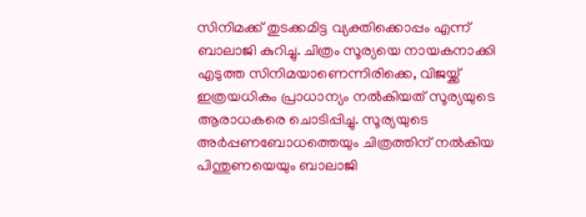സിനിമക്ക് തുടക്കമിട്ട വ്യക്തിക്കൊപ്പം എന്ന് ബാലാജി കുറിച്ചു. ചിത്രം സൂര്യയെ നായകനാക്കി എടുത്ത സിനിമയാണെന്നിരിക്കെ, വിജയ്ക്ക് ഇത്രയധികം പ്രാധാന്യം നൽകിയത് സൂര്യയുടെ ആരാധകരെ ചൊടിപ്പിച്ചു. സൂര്യയുടെ അർപ്പണബോധത്തെയും ചിത്രത്തിന് നൽകിയ പിന്തുണയെയും ബാലാജി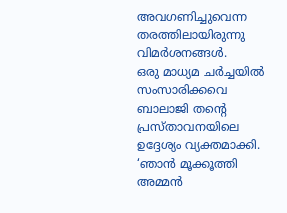അവഗണിച്ചുവെന്ന തരത്തിലായിരുന്നു വിമർശനങ്ങൾ.
ഒരു മാധ്യമ ചർച്ചയിൽ സംസാരിക്കവെ ബാലാജി തന്റെ പ്രസ്താവനയിലെ ഉദ്ദേശ്യം വ്യക്തമാക്കി. ‘ഞാൻ മൂക്കൂത്തി അമ്മൻ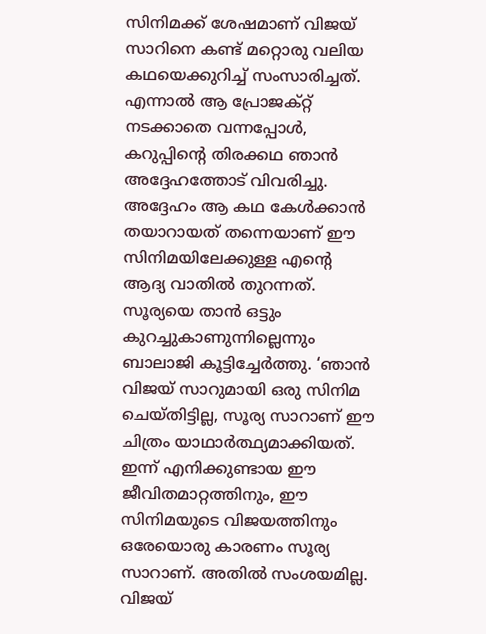സിനിമക്ക് ശേഷമാണ് വിജയ് സാറിനെ കണ്ട് മറ്റൊരു വലിയ കഥയെക്കുറിച്ച് സംസാരിച്ചത്. എന്നാൽ ആ പ്രോജക്റ്റ് നടക്കാതെ വന്നപ്പോൾ, കറുപ്പിന്റെ തിരക്കഥ ഞാൻ അദ്ദേഹത്തോട് വിവരിച്ചു. അദ്ദേഹം ആ കഥ കേൾക്കാൻ തയാറായത് തന്നെയാണ് ഈ സിനിമയിലേക്കുള്ള എന്റെ ആദ്യ വാതിൽ തുറന്നത്.
സൂര്യയെ താൻ ഒട്ടും കുറച്ചുകാണുന്നില്ലെന്നും ബാലാജി കൂട്ടിച്ചേർത്തു. ‘ഞാൻ വിജയ് സാറുമായി ഒരു സിനിമ ചെയ്തിട്ടില്ല, സൂര്യ സാറാണ് ഈ ചിത്രം യാഥാർത്ഥ്യമാക്കിയത്. ഇന്ന് എനിക്കുണ്ടായ ഈ ജീവിതമാറ്റത്തിനും, ഈ സിനിമയുടെ വിജയത്തിനും ഒരേയൊരു കാരണം സൂര്യ സാറാണ്. അതിൽ സംശയമില്ല. വിജയ്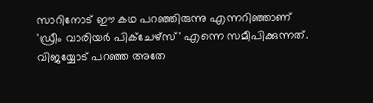സാറിനോട് ഈ കഥ പറഞ്ഞിരുന്നു എന്നറിഞ്ഞാണ് 'ഡ്രീം വാരിയർ പിക്ചേഴ്സ്' എന്നെ സമീപിക്കുന്നത്. വിജയ്യോട് പറഞ്ഞ അതേ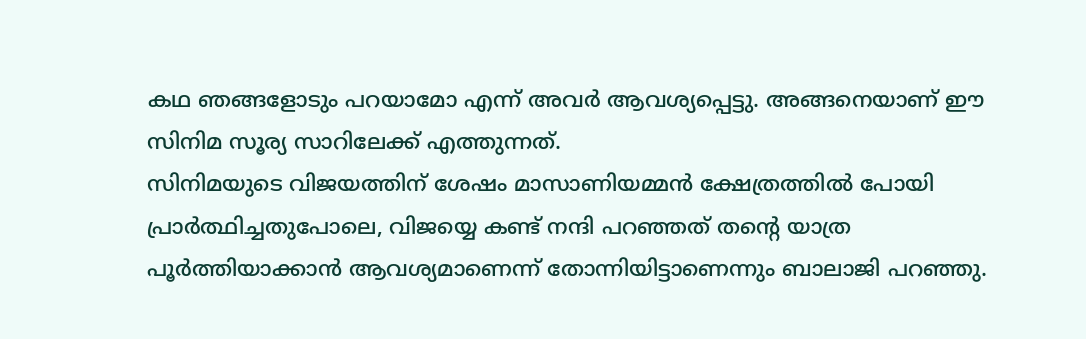കഥ ഞങ്ങളോടും പറയാമോ എന്ന് അവർ ആവശ്യപ്പെട്ടു. അങ്ങനെയാണ് ഈ സിനിമ സൂര്യ സാറിലേക്ക് എത്തുന്നത്.
സിനിമയുടെ വിജയത്തിന് ശേഷം മാസാണിയമ്മൻ ക്ഷേത്രത്തിൽ പോയി പ്രാർത്ഥിച്ചതുപോലെ, വിജയ്യെ കണ്ട് നന്ദി പറഞ്ഞത് തന്റെ യാത്ര പൂർത്തിയാക്കാൻ ആവശ്യമാണെന്ന് തോന്നിയിട്ടാണെന്നും ബാലാജി പറഞ്ഞു.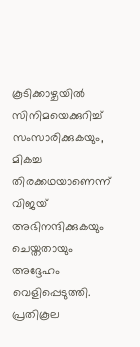കൂടിക്കാഴ്ചയിൽ സിനിമയെക്കുറിച്ച് സംസാരിക്കുകയും, മികച്ച തിരക്കഥയാണെന്ന് വിജയ് അഭിനന്ദിക്കുകയും ചെയ്തതായും അദ്ദേഹം വെളിപ്പെടുത്തി. പ്രതികൂല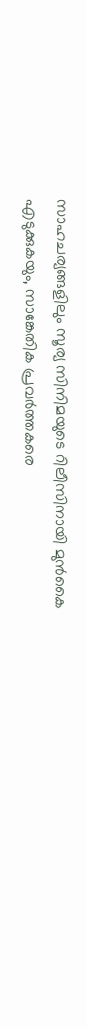സാഹചര്യങ്ങളിലും സൂര്യ സിനിമയുടെ റിലീസിനായി മുൻകൈ എടുക്കുകയും, സാങ്കേതിക പ്രവർത്തകരെ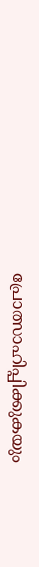പ്രോത്സാഹിപ്പിക്കുകയും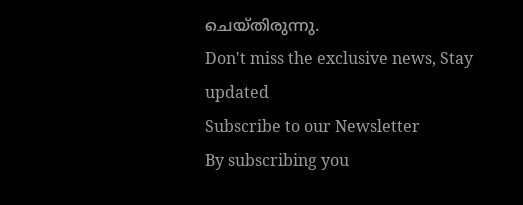ചെയ്തിരുന്നു.
Don't miss the exclusive news, Stay updated
Subscribe to our Newsletter
By subscribing you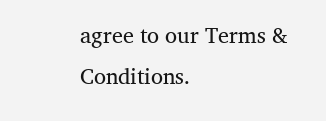agree to our Terms & Conditions.